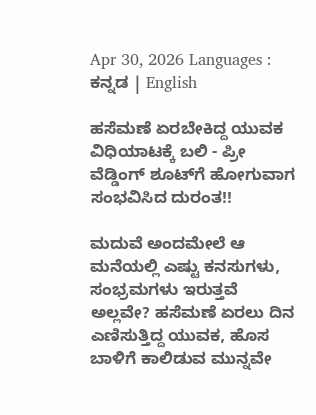Apr 30, 2026 Languages : ಕನ್ನಡ | English

ಹಸೆಮಣೆ ಏರಬೇಕಿದ್ದ ಯುವಕ ವಿಧಿಯಾಟಕ್ಕೆ ಬಲಿ - ಪ್ರೀ ವೆಡ್ಡಿಂಗ್ ಶೂಟ್‌ಗೆ ಹೋಗುವಾಗ ಸಂಭವಿಸಿದ ದುರಂತ!!

ಮದುವೆ ಅಂದಮೇಲೆ ಆ ಮನೆಯಲ್ಲಿ ಎಷ್ಟು ಕನಸುಗಳು, ಸಂಭ್ರಮಗಳು ಇರುತ್ತವೆ ಅಲ್ಲವೇ? ಹಸೆಮಣೆ ಏರಲು ದಿನ ಎಣಿಸುತ್ತಿದ್ದ ಯುವಕ, ಹೊಸ ಬಾಳಿಗೆ ಕಾಲಿಡುವ ಮುನ್ನವೇ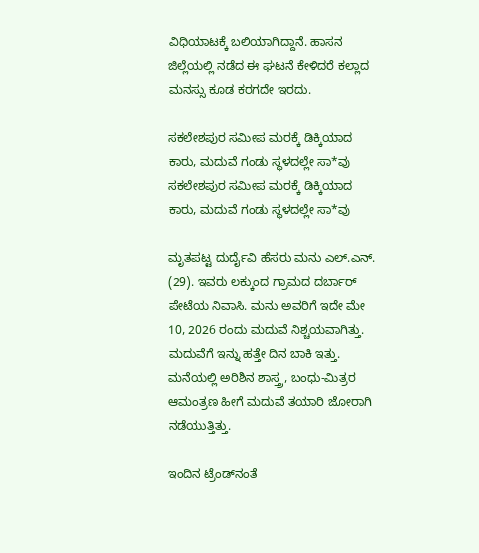ವಿಧಿಯಾಟಕ್ಕೆ ಬಲಿಯಾಗಿದ್ದಾನೆ. ಹಾಸನ ಜಿಲ್ಲೆಯಲ್ಲಿ ನಡೆದ ಈ ಘಟನೆ ಕೇಳಿದರೆ ಕಲ್ಲಾದ ಮನಸ್ಸು ಕೂಡ ಕರಗದೇ ಇರದು.

ಸಕಲೇಶಪುರ ಸಮೀಪ ಮರಕ್ಕೆ ಡಿಕ್ಕಿಯಾದ ಕಾರು, ಮದುವೆ ಗಂಡು ಸ್ಥಳದಲ್ಲೇ ಸಾ*ವು
ಸಕಲೇಶಪುರ ಸಮೀಪ ಮರಕ್ಕೆ ಡಿಕ್ಕಿಯಾದ ಕಾರು, ಮದುವೆ ಗಂಡು ಸ್ಥಳದಲ್ಲೇ ಸಾ*ವು

ಮೃತಪಟ್ಟ ದುರ್ದೈವಿ ಹೆಸರು ಮನು ಎಲ್.ಎನ್. (29). ಇವರು ಲಕ್ಕುಂದ ಗ್ರಾಮದ ದರ್ಬಾರ್ ಪೇಟೆಯ ನಿವಾಸಿ. ಮನು ಅವರಿಗೆ ಇದೇ ಮೇ 10, 2026 ರಂದು ಮದುವೆ ನಿಶ್ಚಯವಾಗಿತ್ತು. ಮದುವೆಗೆ ಇನ್ನು ಹತ್ತೇ ದಿನ ಬಾಕಿ ಇತ್ತು. ಮನೆಯಲ್ಲಿ ಅರಿಶಿನ ಶಾಸ್ತ್ರ, ಬಂಧು-ಮಿತ್ರರ ಆಮಂತ್ರಣ ಹೀಗೆ ಮದುವೆ ತಯಾರಿ ಜೋರಾಗಿ ನಡೆಯುತ್ತಿತ್ತು.

ಇಂದಿನ ಟ್ರೆಂಡ್‌ನಂತೆ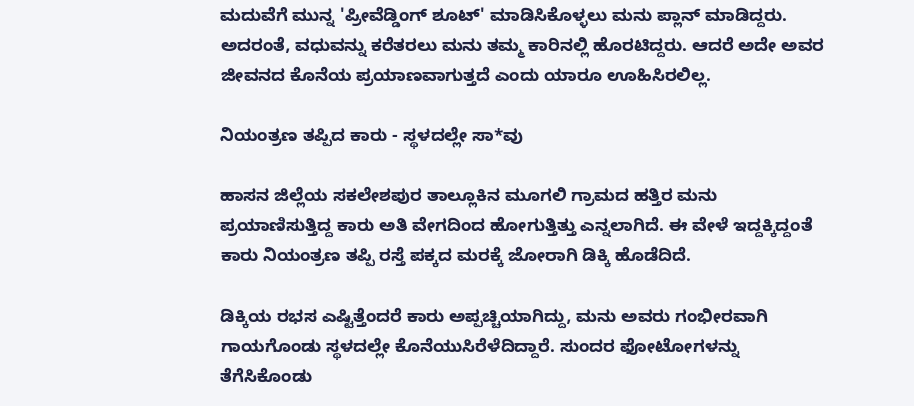ಮದುವೆಗೆ ಮುನ್ನ 'ಪ್ರೀವೆಡ್ಡಿಂಗ್ ಶೂಟ್' ಮಾಡಿಸಿಕೊಳ್ಳಲು ಮನು ಪ್ಲಾನ್ ಮಾಡಿದ್ದರು. ಅದರಂತೆ, ವಧುವನ್ನು ಕರೆತರಲು ಮನು ತಮ್ಮ ಕಾರಿನಲ್ಲಿ ಹೊರಟಿದ್ದರು. ಆದರೆ ಅದೇ ಅವರ ಜೀವನದ ಕೊನೆಯ ಪ್ರಯಾಣವಾಗುತ್ತದೆ ಎಂದು ಯಾರೂ ಊಹಿಸಿರಲಿಲ್ಲ.

ನಿಯಂತ್ರಣ ತಪ್ಪಿದ ಕಾರು - ಸ್ಥಳದಲ್ಲೇ ಸಾ*ವು

ಹಾಸನ ಜಿಲ್ಲೆಯ ಸಕಲೇಶಪುರ ತಾಲ್ಲೂಕಿನ ಮೂಗಲಿ ಗ್ರಾಮದ ಹತ್ತಿರ ಮನು ಪ್ರಯಾಣಿಸುತ್ತಿದ್ದ ಕಾರು ಅತಿ ವೇಗದಿಂದ ಹೋಗುತ್ತಿತ್ತು ಎನ್ನಲಾಗಿದೆ. ಈ ವೇಳೆ ಇದ್ದಕ್ಕಿದ್ದಂತೆ ಕಾರು ನಿಯಂತ್ರಣ ತಪ್ಪಿ ರಸ್ತೆ ಪಕ್ಕದ ಮರಕ್ಕೆ ಜೋರಾಗಿ ಡಿಕ್ಕಿ ಹೊಡೆದಿದೆ.

ಡಿಕ್ಕಿಯ ರಭಸ ಎಷ್ಟಿತ್ತೆಂದರೆ ಕಾರು ಅಪ್ಪಚ್ಚಿಯಾಗಿದ್ದು, ಮನು ಅವರು ಗಂಭೀರವಾಗಿ ಗಾಯಗೊಂಡು ಸ್ಥಳದಲ್ಲೇ ಕೊನೆಯುಸಿರೆಳೆದಿದ್ದಾರೆ. ಸುಂದರ ಫೋಟೋಗಳನ್ನು ತೆಗೆಸಿಕೊಂಡು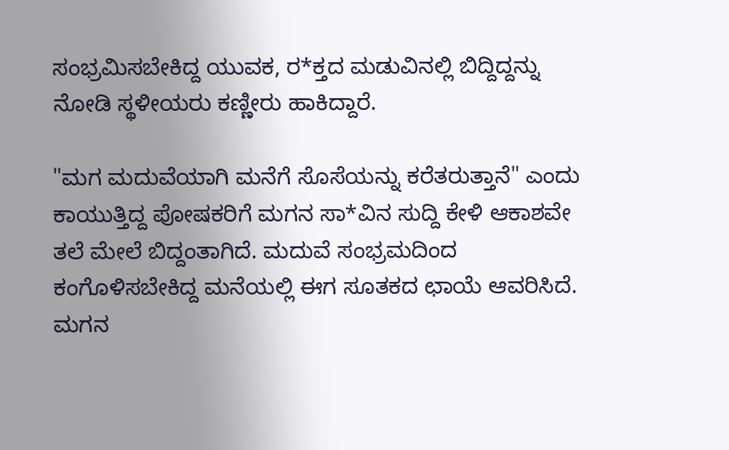ಸಂಭ್ರಮಿಸಬೇಕಿದ್ದ ಯುವಕ, ರ*ಕ್ತದ ಮಡುವಿನಲ್ಲಿ ಬಿದ್ದಿದ್ದನ್ನು ನೋಡಿ ಸ್ಥಳೀಯರು ಕಣ್ಣೀರು ಹಾಕಿದ್ದಾರೆ.

"ಮಗ ಮದುವೆಯಾಗಿ ಮನೆಗೆ ಸೊಸೆಯನ್ನು ಕರೆತರುತ್ತಾನೆ" ಎಂದು ಕಾಯುತ್ತಿದ್ದ ಪೋಷಕರಿಗೆ ಮಗನ ಸಾ*ವಿನ ಸುದ್ದಿ ಕೇಳಿ ಆಕಾಶವೇ ತಲೆ ಮೇಲೆ ಬಿದ್ದಂತಾಗಿದೆ. ಮದುವೆ ಸಂಭ್ರಮದಿಂದ ಕಂಗೊಳಿಸಬೇಕಿದ್ದ ಮನೆಯಲ್ಲಿ ಈಗ ಸೂತಕದ ಛಾಯೆ ಆವರಿಸಿದೆ. ಮಗನ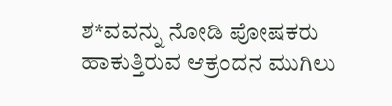ಶ*ವವನ್ನು ನೋಡಿ ಪೋಷಕರು ಹಾಕುತ್ತಿರುವ ಆಕ್ರಂದನ ಮುಗಿಲು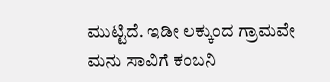ಮುಟ್ಟಿದೆ. ಇಡೀ ಲಕ್ಕುಂದ ಗ್ರಾಮವೇ ಮನು ಸಾವಿಗೆ ಕಂಬನಿ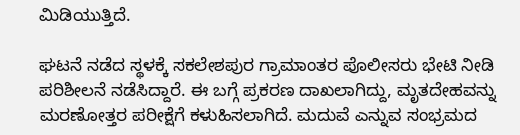ಮಿಡಿಯುತ್ತಿದೆ.

ಘಟನೆ ನಡೆದ ಸ್ಥಳಕ್ಕೆ ಸಕಲೇಶಪುರ ಗ್ರಾಮಾಂತರ ಪೊಲೀಸರು ಭೇಟಿ ನೀಡಿ ಪರಿಶೀಲನೆ ನಡೆಸಿದ್ದಾರೆ. ಈ ಬಗ್ಗೆ ಪ್ರಕರಣ ದಾಖಲಾಗಿದ್ದು, ಮೃತದೇಹವನ್ನು ಮರಣೋತ್ತರ ಪರೀಕ್ಷೆಗೆ ಕಳುಹಿಸಲಾಗಿದೆ. ಮದುವೆ ಎನ್ನುವ ಸಂಭ್ರಮದ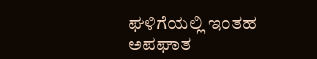ಘಳಿಗೆಯಲ್ಲಿ ಇಂತಹ ಅಪಘಾತ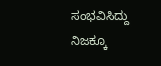ಸಂಭವಿಸಿದ್ದು ನಿಜಕ್ಕೂ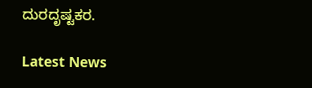ದುರದೃಷ್ಟಕರ.

Latest News